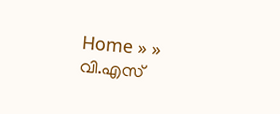Home » » വി.എസ്‌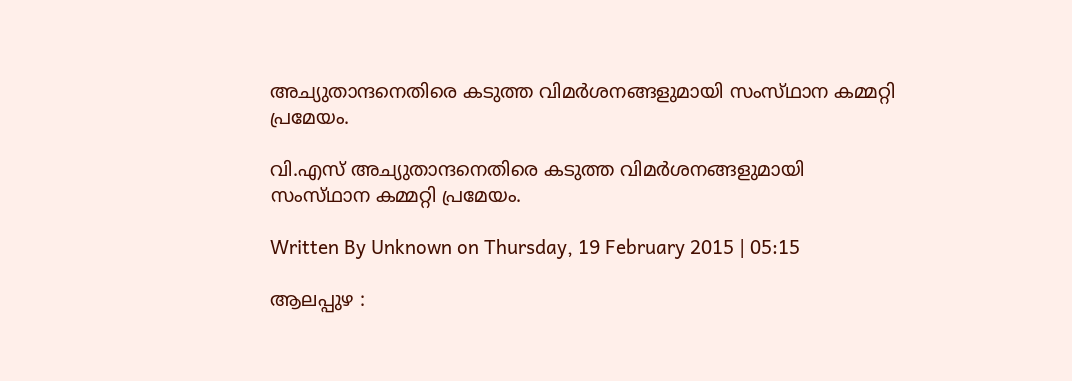അച്യുതാന്ദനെതിരെ കടുത്ത വിമര്‍ശനങ്ങളുമായി സംസ്‌ഥാന കമ്മറ്റി പ്രമേയം.

വി.എസ്‌ അച്യുതാന്ദനെതിരെ കടുത്ത വിമര്‍ശനങ്ങളുമായി സംസ്‌ഥാന കമ്മറ്റി പ്രമേയം.

Written By Unknown on Thursday, 19 February 2015 | 05:15

ആലപ്പുഴ :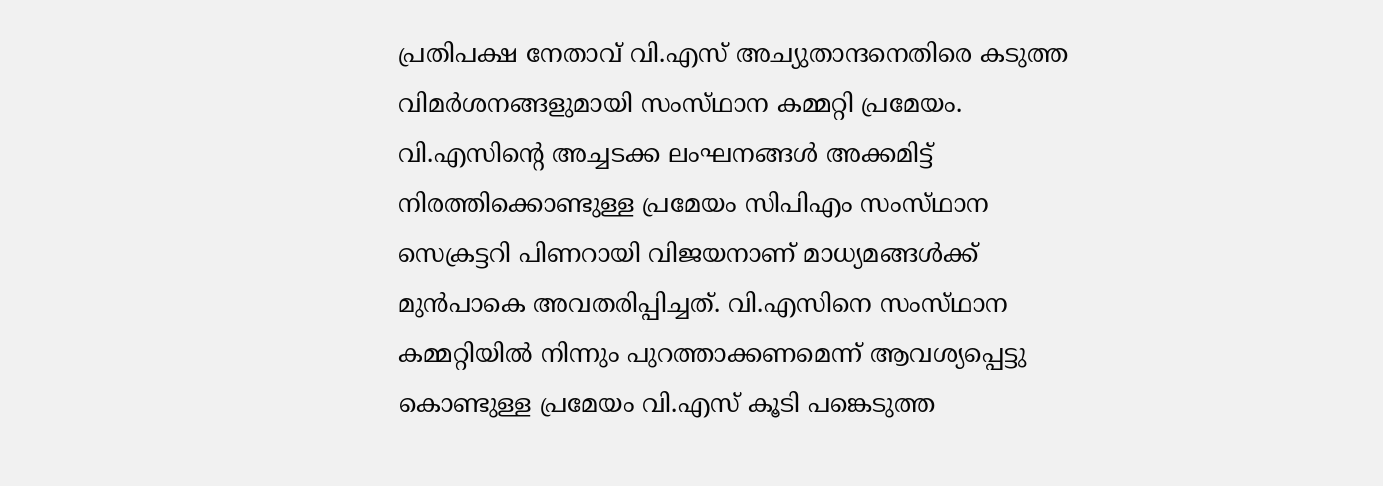പ്രതിപക്ഷ നേതാവ്‌ വി.എസ്‌ അച്യുതാന്ദനെതിരെ കടുത്ത വിമര്‍ശനങ്ങളുമായി സംസ്‌ഥാന കമ്മറ്റി പ്രമേയം. വി.എസിന്റെ അച്ചടക്ക ലംഘനങ്ങള്‍ അക്കമിട്ട്‌ നിരത്തിക്കൊണ്ടുള്ള പ്രമേയം സിപിഎം സംസ്‌ഥാന സെക്രട്ടറി പിണറായി വിജയനാണ്‌ മാധ്യമങ്ങള്‍ക്ക്‌ മുന്‍പാകെ അവതരിപ്പിച്ചത്‌. വി.എസിനെ സംസ്‌ഥാന കമ്മറ്റിയില്‍ നിന്നും പുറത്താക്കണമെന്ന്‌ ആവശ്യപ്പെട്ടു കൊണ്ടുള്ള പ്രമേയം വി.എസ്‌ കൂടി പങ്കെടുത്ത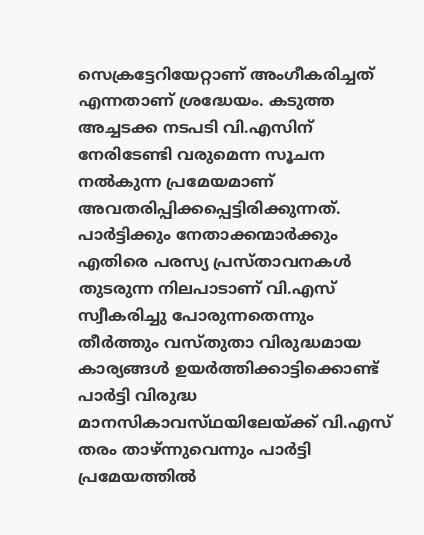സെക്രട്ടേറിയേറ്റാണ്‌ അംഗീകരിച്ചത്‌ എന്നതാണ്‌ ശ്രദ്ധേയം. കടുത്ത അച്ചടക്ക നടപടി വി.എസിന്‌ നേരിടേണ്ടി വരുമെന്ന സൂചന നല്‍കുന്ന പ്രമേയമാണ്‌ അവതരിപ്പിക്കപ്പെട്ടിരിക്കുന്നത്‌.
പാര്‍ട്ടിക്കും നേതാക്കന്മാര്‍ക്കും എതിരെ പരസ്യ പ്രസ്‌താവനകള്‍ തുടരുന്ന നിലപാടാണ്‌ വി.എസ്‌ സ്വീകരിച്ചു പോരുന്നതെന്നും തീര്‍ത്തും വസ്‌തുതാ വിരുദ്ധമായ കാര്യങ്ങള്‍ ഉയര്‍ത്തിക്കാട്ടിക്കൊണ്ട്‌ പാര്‍ട്ടി വിരുദ്ധ മാനസികാവസ്‌ഥയിലേയ്‌ക്ക് വി.എസ്‌ തരം താഴ്‌ന്നുവെന്നും പാര്‍ട്ടി പ്രമേയത്തില്‍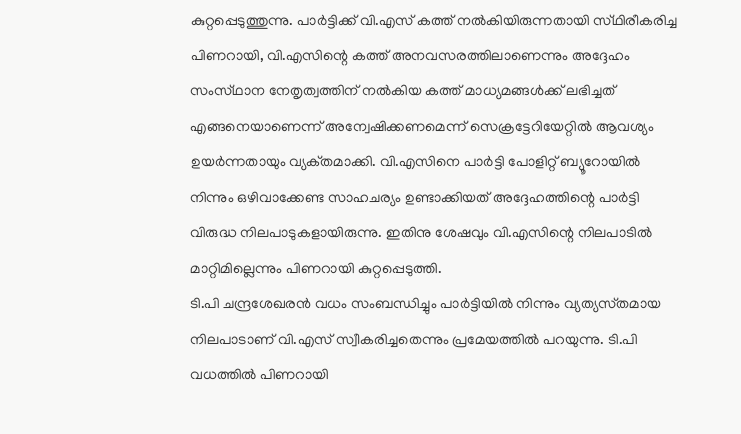കുറ്റപ്പെടുത്തുന്നു. പാര്‍ട്ടിക്ക്‌ വി.എസ്‌ കത്ത്‌ നല്‍കിയിരുന്നതായി സ്‌ഥിരീകരിച്ച പിണറായി, വി.എസിന്റെ കത്ത്‌ അനവസരത്തിലാണെന്നും അദ്ദേഹം സംസ്‌ഥാന നേതൃത്വത്തിന്‌ നല്‍കിയ കത്ത്‌ മാധ്യമങ്ങള്‍ക്ക്‌ ലഭിച്ചത്‌ എങ്ങനെയാണെന്ന്‌ അന്വേഷിക്കണമെന്ന്‌ സെക്രട്ടേറിയേറ്റില്‍ ആവശ്യം ഉയര്‍ന്നതായും വ്യക്‌തമാക്കി. വി.എസിനെ പാര്‍ട്ടി പോളിറ്റ്‌ ബ്യൂറോയില്‍ നിന്നും ഒഴിവാക്കേണ്ട സാഹചര്യം ഉണ്ടാക്കിയത്‌ അദ്ദേഹത്തിന്റെ പാര്‍ട്ടി വിരുദ്ധ നിലപാടുകളായിരുന്നു. ഇതിനു ശേഷവും വി.എസിന്റെ നിലപാടില്‍ മാറ്റിമില്ലെന്നും പിണറായി കുറ്റപ്പെടുത്തി.
ടി.പി ചന്ദ്രശേഖരന്‍ വധം സംബന്ധിച്ചും പാര്‍ട്ടിയില്‍ നിന്നും വ്യത്യസ്‌തമായ നിലപാടാണ്‌ വി.എസ്‌ സ്വീകരിച്ചതെന്നും പ്രമേയത്തില്‍ പറയുന്നു. ടി.പി വധത്തില്‍ പിണറായി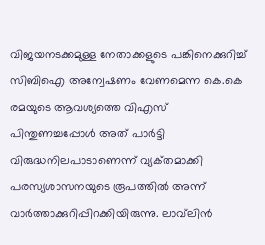വിജയനടക്കമുള്ള നേതാക്കളുടെ പങ്കിനെക്കുറിച്ച്‌ സിബിഐ അന്വേഷണം വേണമെന്ന കെ.കെ രമയുടെ ആവശ്യത്തെ വിഎസ്‌ പിന്തുണച്ചപ്പോള്‍ അത്‌ പാര്‍ട്ടി വിരുദ്ധനിലപാടാണെന്ന്‌ വ്യക്‌തമാക്കി പരസ്യശാസനയുടെ രൂപത്തില്‍ അന്ന്‌ വാര്‍ത്താക്കുറിപ്പിറക്കിയിരുന്നു. ലാവ്‌ലിന്‍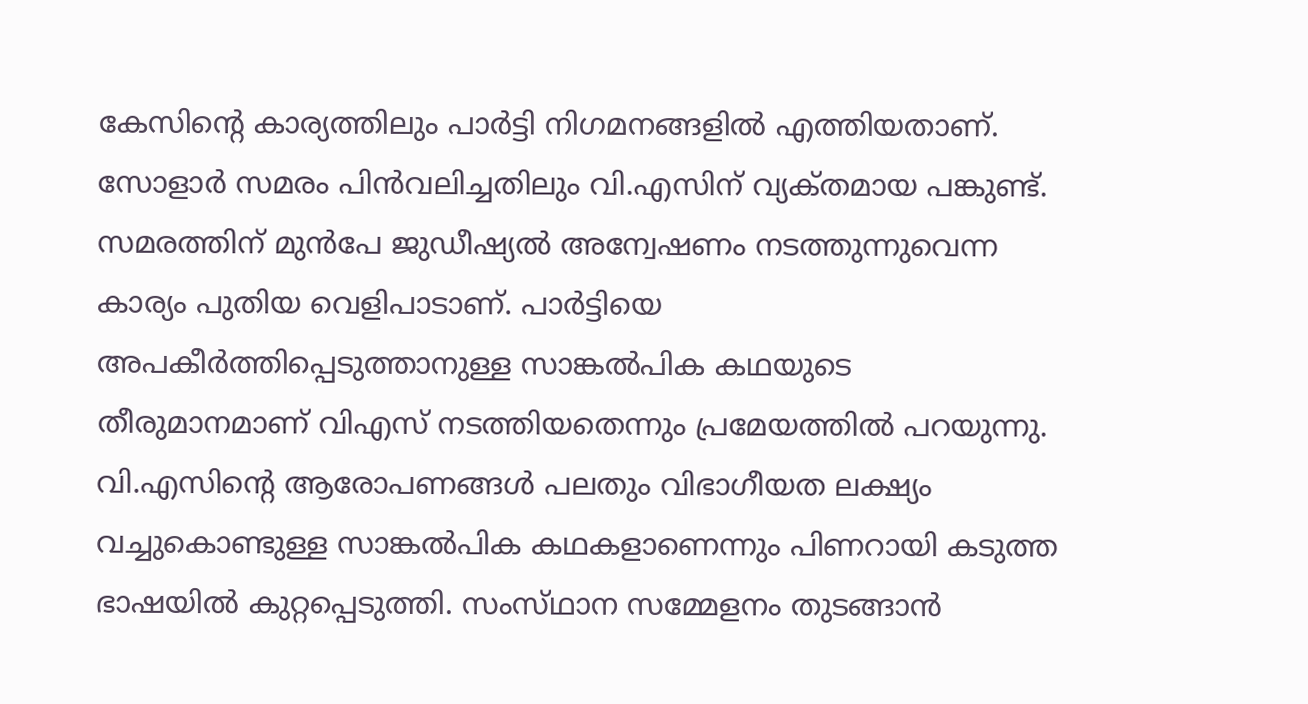കേസിന്റെ കാര്യത്തിലും പാര്‍ട്ടി നിഗമനങ്ങളില്‍ എത്തിയതാണ്‌. സോളാര്‍ സമരം പിന്‍വലിച്ചതിലും വി.എസിന്‌ വ്യക്‌തമായ പങ്കുണ്ട്‌. സമരത്തിന്‌ മുന്‍പേ ജുഡീഷ്യല്‍ അന്വേഷണം നടത്തുന്നുവെന്ന കാര്യം പുതിയ വെളിപാടാണ്‌. പാര്‍ട്ടിയെ അപകീര്‍ത്തിപ്പെടുത്താനുള്ള സാങ്കല്‍പിക കഥയുടെ തീരുമാനമാണ്‌ വിഎസ്‌ നടത്തിയതെന്നും പ്രമേയത്തില്‍ പറയുന്നു.
വി.എസിന്റെ ആരോപണങ്ങള്‍ പലതും വിഭാഗീയത ലക്ഷ്യം വച്ചുകൊണ്ടുള്ള സാങ്കല്‍പിക കഥകളാണെന്നും പിണറായി കടുത്ത ഭാഷയില്‍ കുറ്റപ്പെടുത്തി. സംസ്‌ഥാന സമ്മേളനം തുടങ്ങാന്‍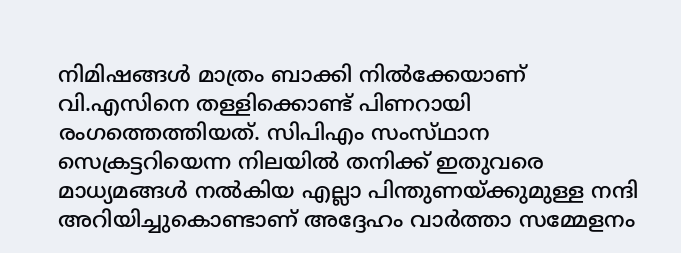നിമിഷങ്ങള്‍ മാത്രം ബാക്കി നില്‍ക്കേയാണ്‌ വി.എസിനെ തള്ളിക്കൊണ്ട്‌ പിണറായി രംഗത്തെത്തിയത്‌. സിപിഎം സംസ്‌ഥാന സെക്രട്ടറിയെന്ന നിലയില്‍ തനിക്ക്‌ ഇതുവരെ മാധ്യമങ്ങള്‍ നല്‍കിയ എല്ലാ പിന്തുണയ്‌ക്കുമുള്ള നന്ദി അറിയിച്ചുകൊണ്ടാണ്‌ അദ്ദേഹം വാര്‍ത്താ സമ്മേളനം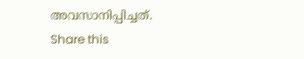അവസാനിപ്പിച്ചത്‌.
Share this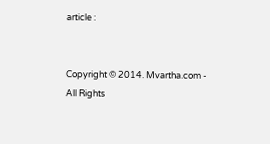article :


Copyright © 2014. Mvartha.com - All Rights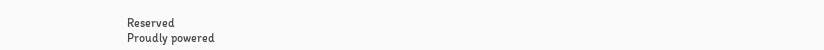Reserved
Proudly powered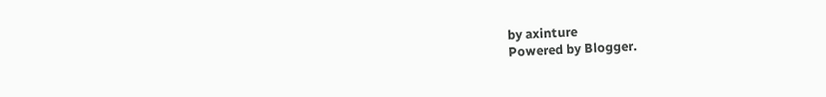by axinture
Powered by Blogger.